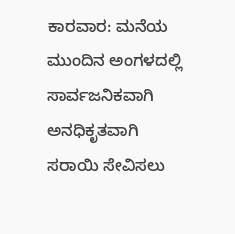ಕಾರವಾರ: ಮನೆಯ ಮುಂದಿನ ಅಂಗಳದಲ್ಲಿ ಸಾರ್ವಜನಿಕವಾಗಿ ಅನಧಿಕೃತವಾಗಿ ಸರಾಯಿ ಸೇವಿಸಲು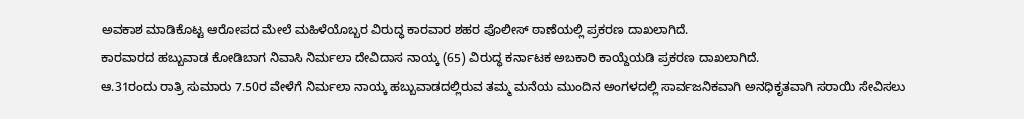ಅವಕಾಶ ಮಾಡಿಕೊಟ್ಟ ಆರೋಪದ ಮೇಲೆ ಮಹಿಳೆಯೊಬ್ಬರ ವಿರುದ್ಧ ಕಾರವಾರ ಶಹರ ಪೊಲೀಸ್ ಠಾಣೆಯಲ್ಲಿ ಪ್ರಕರಣ ದಾಖಲಾಗಿದೆ.
ಕಾರವಾರದ ಹಬ್ಬುವಾಡ ಕೋಡಿಬಾಗ ನಿವಾಸಿ ನಿರ್ಮಲಾ ದೇವಿದಾಸ ನಾಯ್ಕ (65) ವಿರುದ್ಧ ಕರ್ನಾಟಕ ಅಬಕಾರಿ ಕಾಯ್ದೆಯಡಿ ಪ್ರಕರಣ ದಾಖಲಾಗಿದೆ.
ಆ.31ರಂದು ರಾತ್ರಿ ಸುಮಾರು 7.50ರ ವೇಳೆಗೆ ನಿರ್ಮಲಾ ನಾಯ್ಕ ಹಬ್ಬುವಾಡದಲ್ಲಿರುವ ತಮ್ಮ ಮನೆಯ ಮುಂದಿನ ಅಂಗಳದಲ್ಲಿ ಸಾರ್ವಜನಿಕವಾಗಿ ಅನಧಿಕೃತವಾಗಿ ಸರಾಯಿ ಸೇವಿಸಲು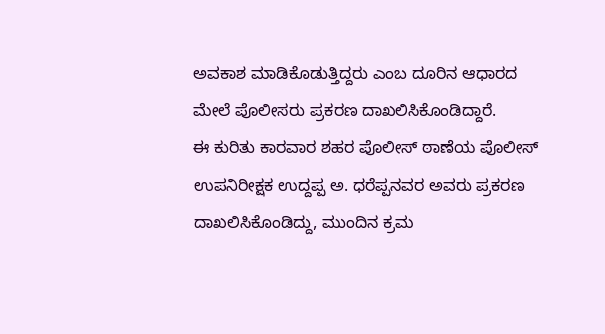ಅವಕಾಶ ಮಾಡಿಕೊಡುತ್ತಿದ್ದರು ಎಂಬ ದೂರಿನ ಆಧಾರದ ಮೇಲೆ ಪೊಲೀಸರು ಪ್ರಕರಣ ದಾಖಲಿಸಿಕೊಂಡಿದ್ದಾರೆ.
ಈ ಕುರಿತು ಕಾರವಾರ ಶಹರ ಪೊಲೀಸ್ ಠಾಣೆಯ ಪೊಲೀಸ್ ಉಪನಿರೀಕ್ಷಕ ಉದ್ದಪ್ಪ ಅ. ಧರೆಪ್ಪನವರ ಅವರು ಪ್ರಕರಣ ದಾಖಲಿಸಿಕೊಂಡಿದ್ದು, ಮುಂದಿನ ಕ್ರಮ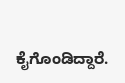ಕೈಗೊಂಡಿದ್ದಾರೆ.